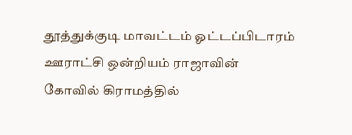தூத்துக்குடி மாவட்டம் ஓட்டப்பிடாரம் ஊராட்சி ஒன்றியம் ராஜாவின் கோவில் கிராமத்தில்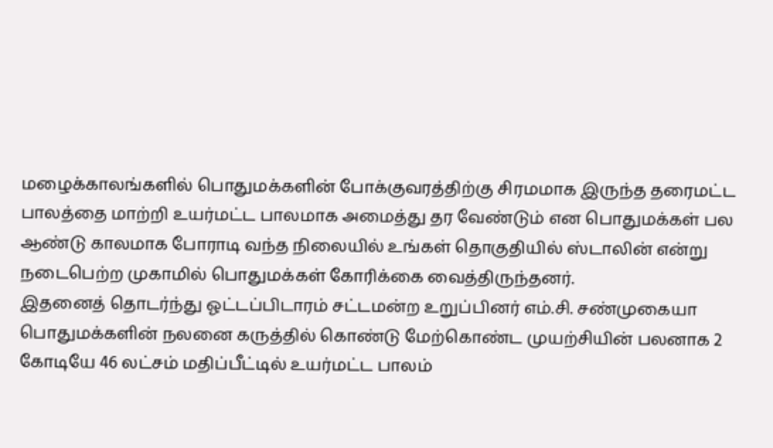மழைக்காலங்களில் பொதுமக்களின் போக்குவரத்திற்கு சிரமமாக இருந்த தரைமட்ட பாலத்தை மாற்றி உயர்மட்ட பாலமாக அமைத்து தர வேண்டும் என பொதுமக்கள் பல ஆண்டு காலமாக போராடி வந்த நிலையில் உங்கள் தொகுதியில் ஸ்டாலின் என்று நடைபெற்ற முகாமில் பொதுமக்கள் கோரிக்கை வைத்திருந்தனர்.
இதனைத் தொடர்ந்து ஓட்டப்பிடாரம் சட்டமன்ற உறுப்பினர் எம்.சி. சண்முகையா பொதுமக்களின் நலனை கருத்தில் கொண்டு மேற்கொண்ட முயற்சியின் பலனாக 2 கோடியே 46 லட்சம் மதிப்பீட்டில் உயர்மட்ட பாலம்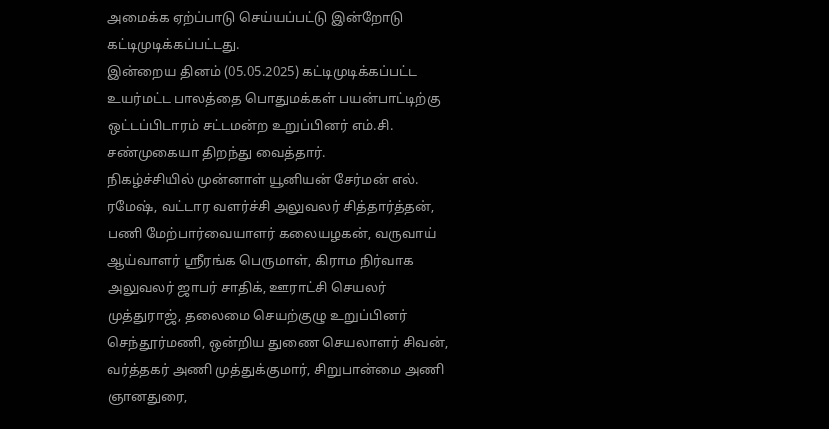அமைக்க ஏற்ப்பாடு செய்யப்பட்டு இன்றோடு கட்டிமுடிக்கப்பட்டது.
இன்றைய தினம் (05.05.2025) கட்டிமுடிக்கப்பட்ட உயர்மட்ட பாலத்தை பொதுமக்கள் பயன்பாட்டிற்கு ஒட்டப்பிடாரம் சட்டமன்ற உறுப்பினர் எம்.சி. சண்முகையா திறந்து வைத்தார்.
நிகழ்ச்சியில் முன்னாள் யூனியன் சேர்மன் எல். ரமேஷ், வட்டார வளர்ச்சி அலுவலர் சித்தார்த்தன், பணி மேற்பார்வையாளர் கலையழகன், வருவாய் ஆய்வாளர் ஶ்ரீரங்க பெருமாள், கிராம நிர்வாக அலுவலர் ஜாபர் சாதிக், ஊராட்சி செயலர் முத்துராஜ், தலைமை செயற்குழு உறுப்பினர் செந்தூர்மணி, ஒன்றிய துணை செயலாளர் சிவன், வர்த்தகர் அணி முத்துக்குமார், சிறுபான்மை அணி ஞானதுரை,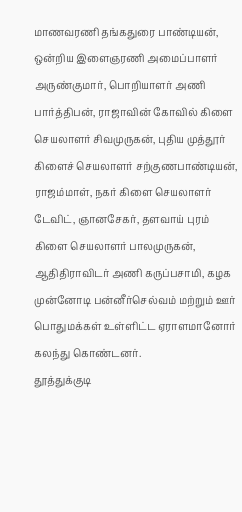மாணவரணி தங்கதுரை பாண்டியன், ஒன்றிய இளைஞரணி அமைப்பாளர் அருண்குமார், பொறியாளர் அணி பார்த்திபன், ராஜாவின் கோவில் கிளை செயலாளர் சிவமுருகன், புதிய முத்தூர் கிளைச் செயலாளர் சற்குணபாண்டியன், ராஜம்மாள், நகர் கிளை செயலாளர் டேவிட், ஞானசேகர், தளவாய் புரம் கிளை செயலாளர் பாலமுருகன், ஆதிதிராவிடர் அணி கருப்பசாமி, கழக முன்னோடி பன்னீர்செல்வம் மற்றும் ஊர் பொதுமக்கள் உள்ளிட்ட ஏராளமானோர் கலந்து கொண்டனர்.
தூத்துக்குடி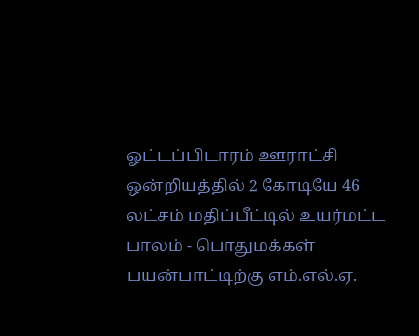ஓட்டப்பிடாரம் ஊராட்சி ஒன்றியத்தில் 2 கோடியே 46 லட்சம் மதிப்பீட்டில் உயர்மட்ட பாலம் - பொதுமக்கள் பயன்பாட்டிற்கு எம்.எல்.ஏ.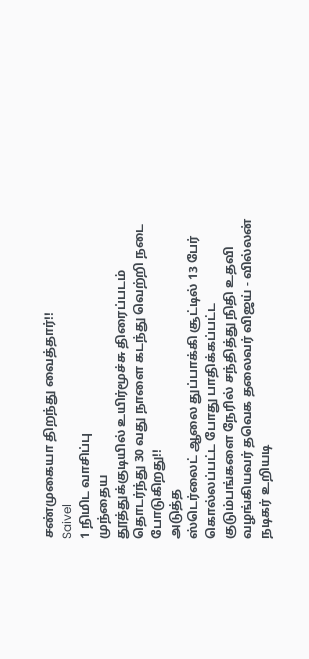சண்முகையா திறந்து வைத்தார்!!
Saivel
1 நிமிட வாசிப்பு
முந்தைய
தூத்துக்குடியில் உயிர்மூச்சு திரைப்படம் தொடர்ந்து 30 வது நாளை கடந்து வெற்றி நடை போடுகிறது!!
அடுத்த
ஸ்டெர்லைட் ஆலை துப்பாக்கி சூட்டில் 13 பேர் கொல்லப்பட்ட போது பாதிக்கப்பட்ட குடும்பங்களை நேரில் சந்தித்து நிதி உதவி வழங்கியவர் தவெக தலைவர் விஜய் - வில்லன் நடிகர் உறியடி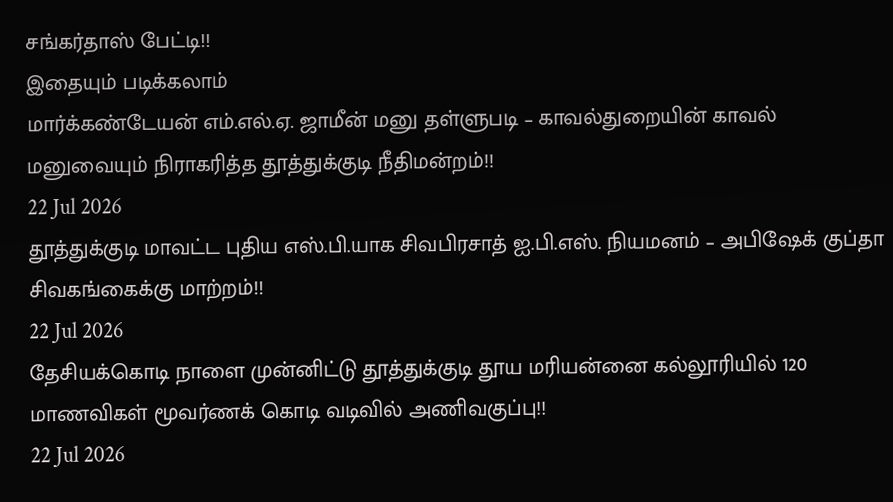சங்கர்தாஸ் பேட்டி!!
இதையும் படிக்கலாம்
மார்க்கண்டேயன் எம்.எல்.ஏ. ஜாமீன் மனு தள்ளுபடி – காவல்துறையின் காவல் மனுவையும் நிராகரித்த தூத்துக்குடி நீதிமன்றம்!!
22 Jul 2026
தூத்துக்குடி மாவட்ட புதிய எஸ்.பி.யாக சிவபிரசாத் ஐ.பி.எஸ். நியமனம் – அபிஷேக் குப்தா சிவகங்கைக்கு மாற்றம்!!
22 Jul 2026
தேசியக்கொடி நாளை முன்னிட்டு தூத்துக்குடி தூய மரியன்னை கல்லூரியில் 120 மாணவிகள் மூவர்ணக் கொடி வடிவில் அணிவகுப்பு!!
22 Jul 2026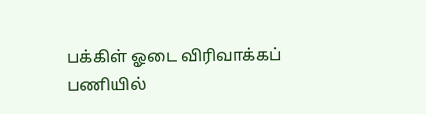பக்கிள் ஓடை விரிவாக்கப் பணியில்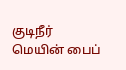குடிநீர் மெயின் பைப்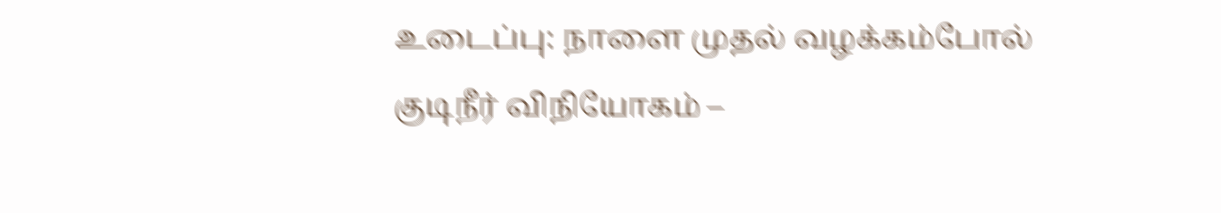உடைப்பு: நாளை முதல் வழக்கம்போல் குடிநீர் விநியோகம் –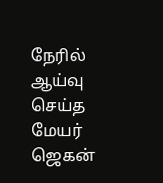நேரில் ஆய்வு செய்த மேயர் ஜெகன்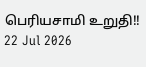பெரியசாமி உறுதி!!
22 Jul 2026